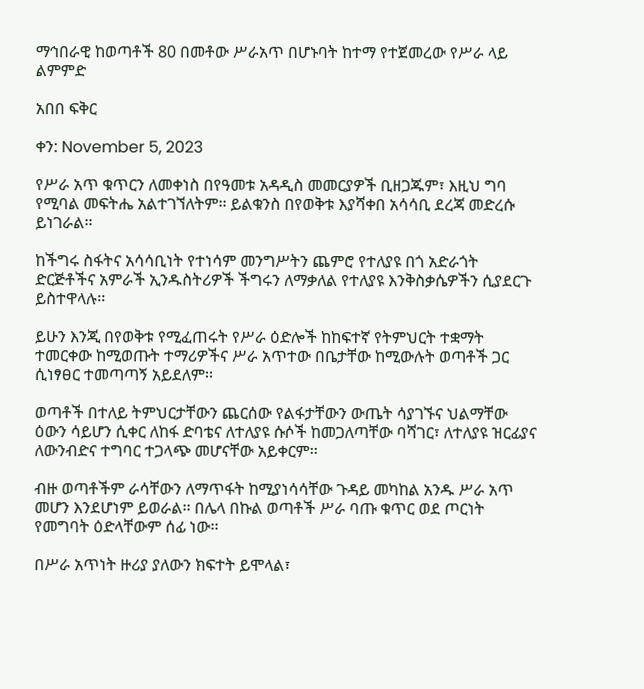ማኅበራዊ ከወጣቶች 80 በመቶው ሥራአጥ በሆኑባት ከተማ የተጀመረው የሥራ ላይ ልምምድ

አበበ ፍቅር

ቀን: November 5, 2023

የሥራ አጥ ቁጥርን ለመቀነስ በየዓመቱ አዳዲስ መመርያዎች ቢዘጋጁም፣ እዚህ ግባ የሚባል መፍትሔ አልተገኘለትም፡፡ ይልቁንስ በየወቅቱ እያሻቀበ አሳሳቢ ደረጃ መድረሱ ይነገራል፡፡

ከችግሩ ስፋትና አሳሳቢነት የተነሳም መንግሥትን ጨምሮ የተለያዩ በጎ አድራጎት ድርጅቶችና አምራች ኢንዱስትሪዎች ችግሩን ለማቃለል የተለያዩ እንቅስቃሴዎችን ሲያደርጉ ይስተዋላሉ፡፡

ይሁን እንጂ በየወቅቱ የሚፈጠሩት የሥራ ዕድሎች ከከፍተኛ የትምህርት ተቋማት ተመርቀው ከሚወጡት ተማሪዎችና ሥራ አጥተው በቤታቸው ከሚውሉት ወጣቶች ጋር ሲነፃፀር ተመጣጣኝ አይደለም፡፡

ወጣቶች በተለይ ትምህርታቸውን ጨርሰው የልፋታቸውን ውጤት ሳያገኙና ህልማቸው ዕውን ሳይሆን ሲቀር ለከፋ ድባቴና ለተለያዩ ሱሶች ከመጋለጣቸው ባሻገር፣ ለተለያዩ ዝርፊያና ለውንብድና ተግባር ተጋላጭ መሆናቸው አይቀርም፡፡

ብዙ ወጣቶችም ራሳቸውን ለማጥፋት ከሚያነሳሳቸው ጉዳይ መካከል አንዱ ሥራ አጥ መሆን እንደሆነም ይወራል፡፡ በሌላ በኩል ወጣቶች ሥራ ባጡ ቁጥር ወደ ጦርነት የመግባት ዕድላቸውም ሰፊ ነው፡፡

በሥራ አጥነት ዙሪያ ያለውን ክፍተት ይሞላል፣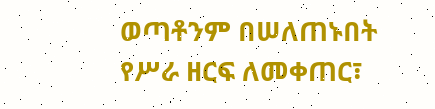ወጣቶንም በሠለጠኑበት የሥራ ዘርፍ ለመቀጠር፣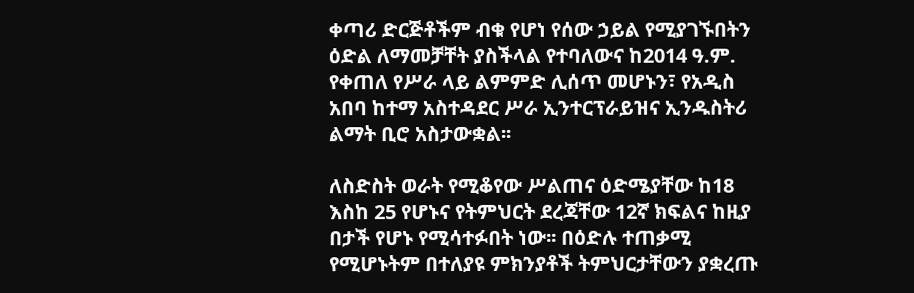ቀጣሪ ድርጅቶችም ብቁ የሆነ የሰው ኃይል የሚያገኙበትን ዕድል ለማመቻቸት ያስችላል የተባለውና ከ2014 ዓ.ም. የቀጠለ የሥራ ላይ ልምምድ ሊሰጥ መሆኑን፣ የአዲስ አበባ ከተማ አስተዳደር ሥራ ኢንተርፕራይዝና ኢንዱስትሪ ልማት ቢሮ አስታውቋል፡፡

ለስድስት ወራት የሚቆየው ሥልጠና ዕድሜያቸው ከ18 እስከ 25 የሆኑና የትምህርት ደረጃቸው 12ኛ ክፍልና ከዚያ በታች የሆኑ የሚሳተፉበት ነው፡፡ በዕድሉ ተጠቃሚ የሚሆኑትም በተለያዩ ምክንያቶች ትምህርታቸውን ያቋረጡ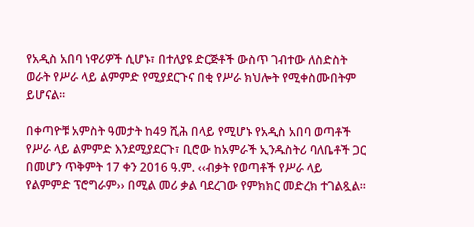የአዲስ አበባ ነዋሪዎች ሲሆኑ፣ በተለያዩ ድርጅቶች ውስጥ ገብተው ለስድስት ወራት የሥራ ላይ ልምምድ የሚያደርጉና በቂ የሥራ ክህሎት የሚቀስሙበትም ይሆናል፡፡

በቀጣዮቹ አምስት ዓመታት ከ49 ሺሕ በላይ የሚሆኑ የአዲስ አበባ ወጣቶች የሥራ ላይ ልምምድ እንደሚያደርጉ፣ ቢሮው ከአምራች ኢንዱስትሪ ባለቤቶች ጋር በመሆን ጥቅምት 17 ቀን 2016 ዓ.ም. ‹‹ብቃት የወጣቶች የሥራ ላይ የልምምድ ፕሮግራም›› በሚል መሪ ቃል ባደረገው የምክክር መድረክ ተገልጿል።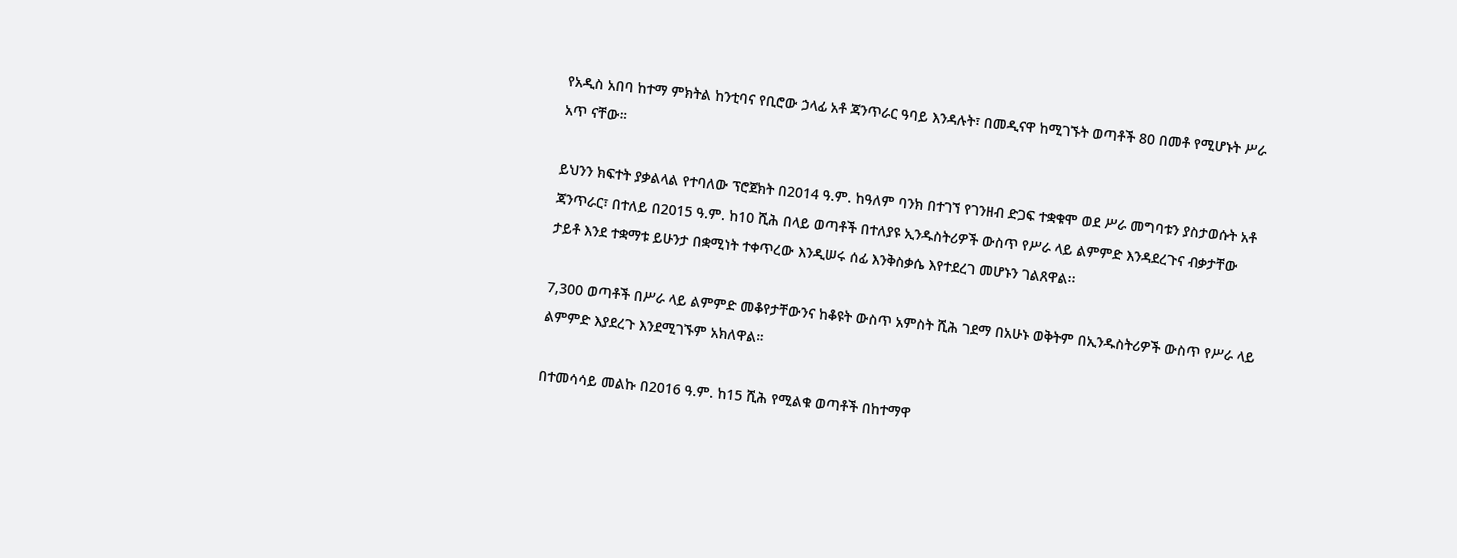የአዲስ አበባ ከተማ ምክትል ከንቲባና የቢሮው ኃላፊ አቶ ጃንጥራር ዓባይ እንዳሉት፣ በመዲናዋ ከሚገኙት ወጣቶች 80 በመቶ የሚሆኑት ሥራ አጥ ናቸው።

ይህንን ክፍተት ያቃልላል የተባለው ፕሮጀክት በ2014 ዓ.ም. ከዓለም ባንክ በተገኘ የገንዘብ ድጋፍ ተቋቁሞ ወደ ሥራ መግባቱን ያስታወሱት አቶ ጃንጥራር፣ በተለይ በ2015 ዓ.ም. ከ10 ሺሕ በላይ ወጣቶች በተለያዩ ኢንዱስትሪዎች ውስጥ የሥራ ላይ ልምምድ እንዳደረጉና ብቃታቸው ታይቶ እንደ ተቋማቱ ይሁንታ በቋሚነት ተቀጥረው እንዲሠሩ ሰፊ እንቅስቃሴ እየተደረገ መሆኑን ገልጸዋል፡፡

7,300 ወጣቶች በሥራ ላይ ልምምድ መቆየታቸውንና ከቆዩት ውስጥ አምስት ሺሕ ገደማ በአሁኑ ወቅትም በኢንዱስትሪዎች ውስጥ የሥራ ላይ ልምምድ እያደረጉ እንደሚገኙም አክለዋል።

በተመሳሳይ መልኩ በ2016 ዓ.ም. ከ15 ሺሕ የሚልቁ ወጣቶች በከተማዋ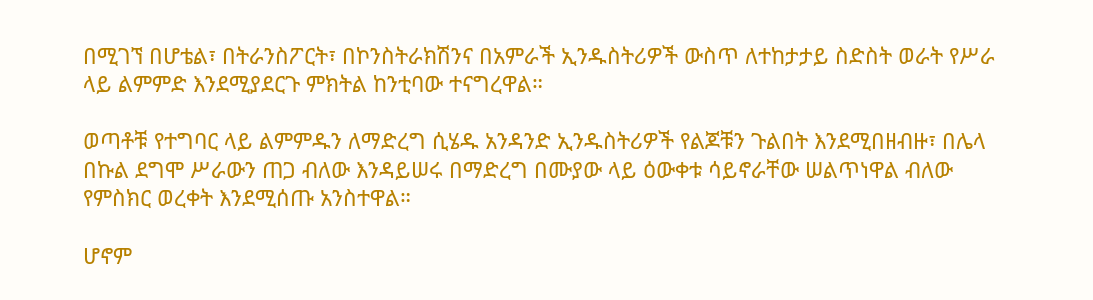በሚገኘ በሆቴል፣ በትራንስፖርት፣ በኮንስትራክሽንና በአምራች ኢንዱስትሪዎች ውስጥ ለተከታታይ ስድስት ወራት የሥራ ላይ ልምምድ እንደሚያደርጉ ምክትል ከንቲባው ተናግረዋል።

ወጣቶቹ የተግባር ላይ ልምምዱን ለማድረግ ሲሄዱ አንዳንድ ኢንዱስትሪዎች የልጆቹን ጉልበት እንደሚበዘብዙ፣ በሌላ በኩል ደግሞ ሥራውን ጠጋ ብለው እንዳይሠሩ በማድረግ በሙያው ላይ ዕውቀቱ ሳይኖራቸው ሠልጥነዋል ብለው የምስክር ወረቀት እንደሚሰጡ አንስተዋል።

ሆኖም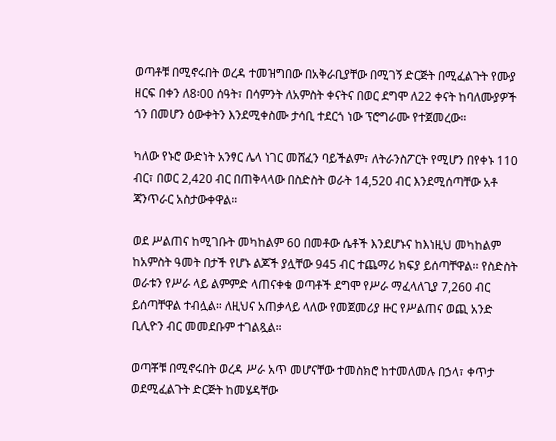ወጣቶቹ በሚኖሩበት ወረዳ ተመዝግበው በአቅራቢያቸው በሚገኝ ድርጅት በሚፈልጉት የሙያ ዘርፍ በቀን ለ8፡00 ሰዓት፣ በሳምንት ለአምስት ቀናትና በወር ደግሞ ለ22 ቀናት ከባለሙያዎች ጎን በመሆን ዕውቀትን እንደሚቀስሙ ታሳቢ ተደርጎ ነው ፕሮግራሙ የተጀመረው።

ካለው የኑሮ ውድነት አንፃር ሌላ ነገር መሸፈን ባይችልም፣ ለትራንስፖርት የሚሆን በየቀኑ 110 ብር፣ በወር 2,420 ብር በጠቅላላው በስድስት ወራት 14,520 ብር እንደሚሰጣቸው አቶ ጃንጥራር አስታውቀዋል።

ወደ ሥልጠና ከሚገቡት መካከልም 60 በመቶው ሴቶች እንደሆኑና ከእነዚህ መካከልም ከአምስት ዓመት በታች የሆኑ ልጆች ያሏቸው 945 ብር ተጨማሪ ክፍያ ይሰጣቸዋል፡፡ የስድስት ወራቱን የሥራ ላይ ልምምድ ላጠናቀቁ ወጣቶች ደግሞ የሥራ ማፈላለጊያ 7,260 ብር ይሰጣቸዋል ተብሏል። ለዚህና አጠቃላይ ላለው የመጀመሪያ ዙር የሥልጠና ወጪ አንድ ቢሊዮን ብር መመደቡም ተገልጿል።

ወጣቾቹ በሚኖሩበት ወረዳ ሥራ አጥ መሆናቸው ተመስክሮ ከተመለመሉ በኃላ፣ ቀጥታ ወደሚፈልጉት ድርጅት ከመሄዳቸው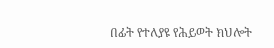በፊት የተለያዩ የሕይወት ክህሎት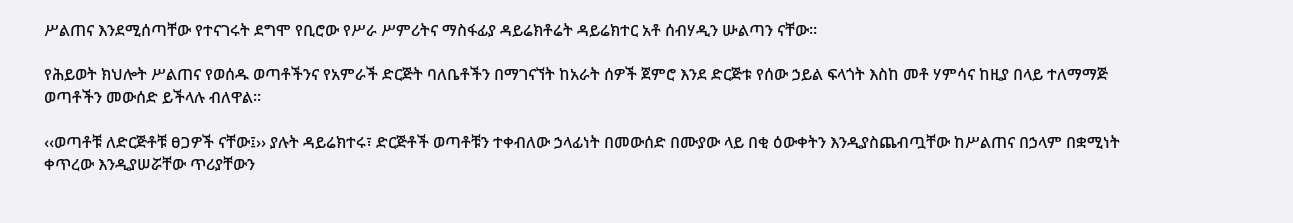ሥልጠና እንደሚሰጣቸው የተናገሩት ደግሞ የቢሮው የሥራ ሥምሪትና ማስፋፊያ ዳይሬክቶሬት ዳይሬክተር አቶ ሰብሃዲን ሡልጣን ናቸው።

የሕይወት ክህሎት ሥልጠና የወሰዱ ወጣቶችንና የአምራች ድርጅት ባለቤቶችን በማገናኘት ከአራት ሰዎች ጀምሮ እንደ ድርጅቱ የሰው ኃይል ፍላጎት እስከ መቶ ሃምሳና ከዚያ በላይ ተለማማጅ ወጣቶችን መውሰድ ይችላሉ ብለዋል፡፡

‹‹ወጣቶቹ ለድርጅቶቹ ፀጋዎች ናቸው፤›› ያሉት ዳይሬክተሩ፣ ድርጅቶች ወጣቶቹን ተቀብለው ኃላፊነት በመውሰድ በሙያው ላይ በቂ ዕውቀትን እንዲያስጨብጧቸው ከሥልጠና በኃላም በቋሚነት ቀጥረው እንዲያሠሯቸው ጥሪያቸውን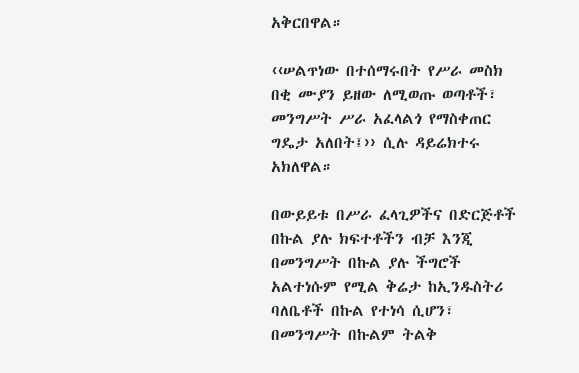አቅርበዋል።

‹‹ሠልጥነው በተሰማሩበት የሥራ መስክ በቂ ሙያን ይዘው ለሚወጡ ወጣቶች፣ መንግሥት ሥራ አፈላልጎ የማስቀጠር ግዴታ አለበት፤›› ሲሉ ዳይሬክተሩ አክለዋል።

በውይይቱ በሥራ ፈላጊዎችና በድርጅቶች በኩል ያሉ ክፍተቶችን ብቻ እንጂ በመንግሥት በኩል ያሉ ችግሮች አልተነሱም የሚል ቅሬታ ከኢንዱስትሪ ባለቤቶች በኩል የተነሳ ሲሆን፣ በመንግሥት በኩልም ትልቅ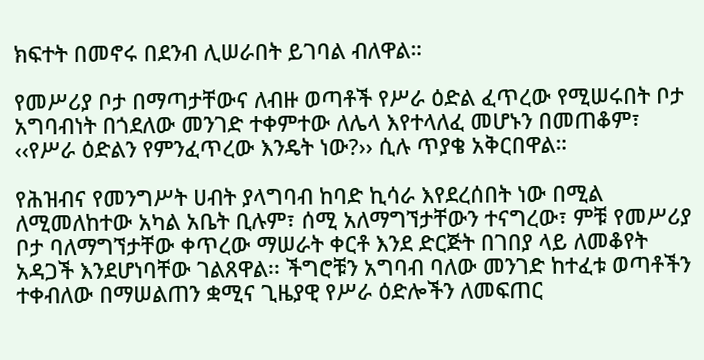ክፍተት በመኖሩ በደንብ ሊሠራበት ይገባል ብለዋል።

የመሥሪያ ቦታ በማጣታቸውና ለብዙ ወጣቶች የሥራ ዕድል ፈጥረው የሚሠሩበት ቦታ አግባብነት በጎደለው መንገድ ተቀምተው ለሌላ እየተላለፈ መሆኑን በመጠቆም፣ ‹‹የሥራ ዕድልን የምንፈጥረው እንዴት ነው?›› ሲሉ ጥያቄ አቅርበዋል።

የሕዝብና የመንግሥት ሀብት ያላግባብ ከባድ ኪሳራ እየደረሰበት ነው በሚል ለሚመለከተው አካል አቤት ቢሉም፣ ሰሚ አለማግኘታቸውን ተናግረው፣ ምቹ የመሥሪያ ቦታ ባለማግኘታቸው ቀጥረው ማሠራት ቀርቶ እንደ ድርጅት በገበያ ላይ ለመቆየት አዳጋች እንደሆነባቸው ገልጸዋል፡፡ ችግሮቹን አግባብ ባለው መንገድ ከተፈቱ ወጣቶችን ተቀብለው በማሠልጠን ቋሚና ጊዜያዊ የሥራ ዕድሎችን ለመፍጠር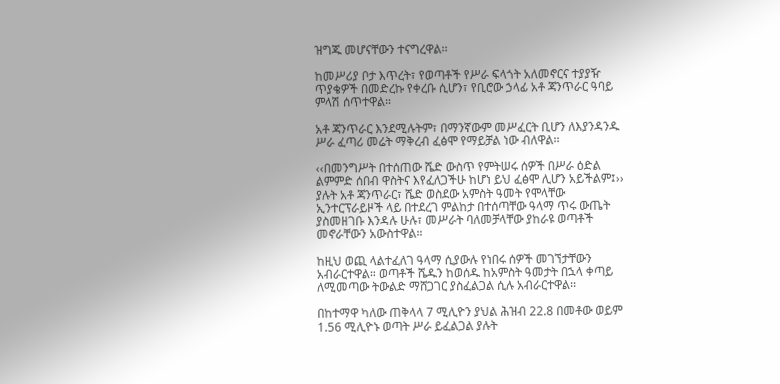ዝግጁ መሆናቸውን ተናግረዋል፡፡

ከመሥሪያ ቦታ እጥረት፣ የወጣቶች የሥራ ፍላጎት አለመኖርና ተያያዥ ጥያቄዎች በመድረኩ የቀረቡ ሲሆን፣ የቢሮው ኃላፊ አቶ ጃንጥራር ዓባይ ምላሽ ሰጥተዋል።

አቶ ጃንጥራር እንደሚሉትም፣ በማንኛውም መሥፈርት ቢሆን ለእያንዳንዱ ሥራ ፈጣሪ መሬት ማቅረብ ፈፅሞ የማይቻል ነው ብለዋል፡፡

‹‹በመንግሥት በተሰጠው ሼድ ውስጥ የምትሠሩ ሰዎች በሥራ ዕድል ልምምድ ሰበብ ዋስትና እየፈለጋችሁ ከሆነ ይህ ፈፅሞ ሊሆን አይችልም፤›› ያሉት አቶ ጃንጥራር፣ ሼድ ወስደው አምስት ዓመት የሞላቸው ኢንተርፕራይዞች ላይ በተደረገ ምልከታ በተሰጣቸው ዓላማ ጥሩ ውጤት ያስመዘገቡ እንዳሉ ሁሉ፣ መሥራት ባለመቻላቸው ያከራዩ ወጣቶች መኖራቸውን አውስተዋል።

ከዚህ ወጪ ላልተፈለገ ዓላማ ሲያውሉ የነበሩ ሰዎች መገኘታቸውን አብራርተዋል። ወጣቶች ሼዱን ከወሰዱ ከአምስት ዓመታት በኋላ ቀጣይ ለሚመጣው ትውልድ ማሸጋገር ያስፈልጋል ሲሉ አብራርተዋል፡፡

በከተማዋ ካለው ጠቅላላ 7 ሚሊዮን ያህል ሕዝብ 22.8 በመቶው ወይም 1.56 ሚሊዮኑ ወጣት ሥራ ይፈልጋል ያሉት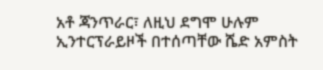አቶ ጃንጥራር፣ ለዚህ ደግሞ ሁሉም ኢንተርፕራይዞች በተሰጣቸው ሼድ አምስት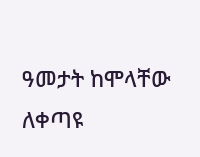ዓመታት ከሞላቸው ለቀጣዩ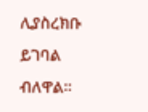ሊያስረክቡ ይገባል ብለዋል።